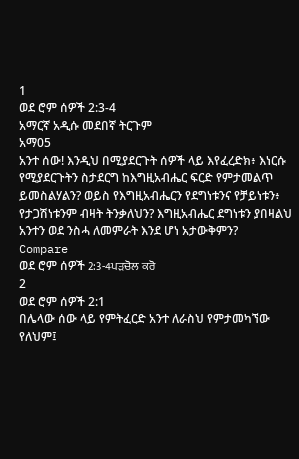1
ወደ ሮም ሰዎች 2:3-4
አማርኛ አዲሱ መደበኛ ትርጉም
አማ05
አንተ ሰው! እንዲህ በሚያደርጉት ሰዎች ላይ እየፈረድክ፥ እነርሱ የሚያደርጉትን ስታደርግ ከእግዚአብሔር ፍርድ የምታመልጥ ይመስልሃልን? ወይስ የእግዚአብሔርን የደግነቱንና የቻይነቱን፥ የታጋሽነቱንም ብዛት ትንቃለህን? እግዚአብሔር ደግነቱን ያበዛልህ አንተን ወደ ንስሓ ለመምራት እንደ ሆነ አታውቅምን?
Compare
ወደ ሮም ሰዎች 2:3-4ਪੜਚੋਲ ਕਰੋ
2
ወደ ሮም ሰዎች 2:1
በሌላው ሰው ላይ የምትፈርድ አንተ ለራስህ የምታመካኘው የለህም፤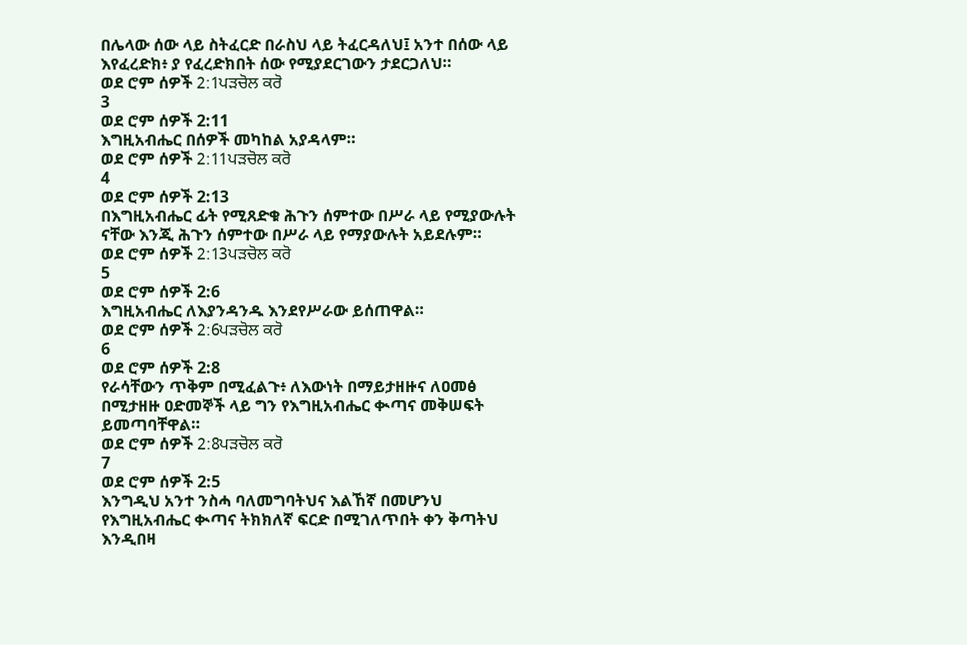በሌላው ሰው ላይ ስትፈርድ በራስህ ላይ ትፈርዳለህ፤ አንተ በሰው ላይ እየፈረድክ፥ ያ የፈረድክበት ሰው የሚያደርገውን ታደርጋለህ።
ወደ ሮም ሰዎች 2:1ਪੜਚੋਲ ਕਰੋ
3
ወደ ሮም ሰዎች 2:11
እግዚአብሔር በሰዎች መካከል አያዳላም።
ወደ ሮም ሰዎች 2:11ਪੜਚੋਲ ਕਰੋ
4
ወደ ሮም ሰዎች 2:13
በእግዚአብሔር ፊት የሚጸድቁ ሕጉን ሰምተው በሥራ ላይ የሚያውሉት ናቸው እንጂ ሕጉን ሰምተው በሥራ ላይ የማያውሉት አይደሉም።
ወደ ሮም ሰዎች 2:13ਪੜਚੋਲ ਕਰੋ
5
ወደ ሮም ሰዎች 2:6
እግዚአብሔር ለእያንዳንዱ እንደየሥራው ይሰጠዋል።
ወደ ሮም ሰዎች 2:6ਪੜਚੋਲ ਕਰੋ
6
ወደ ሮም ሰዎች 2:8
የራሳቸውን ጥቅም በሚፈልጉ፥ ለእውነት በማይታዘዙና ለዐመፅ በሚታዘዙ ዐድመኞች ላይ ግን የእግዚአብሔር ቊጣና መቅሠፍት ይመጣባቸዋል።
ወደ ሮም ሰዎች 2:8ਪੜਚੋਲ ਕਰੋ
7
ወደ ሮም ሰዎች 2:5
እንግዲህ አንተ ንስሓ ባለመግባትህና እልኸኛ በመሆንህ የእግዚአብሔር ቊጣና ትክክለኛ ፍርድ በሚገለጥበት ቀን ቅጣትህ እንዲበዛ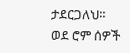ታደርጋለህ።
ወደ ሮም ሰዎች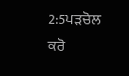2:5ਪੜਚੋਲ ਕਰੋ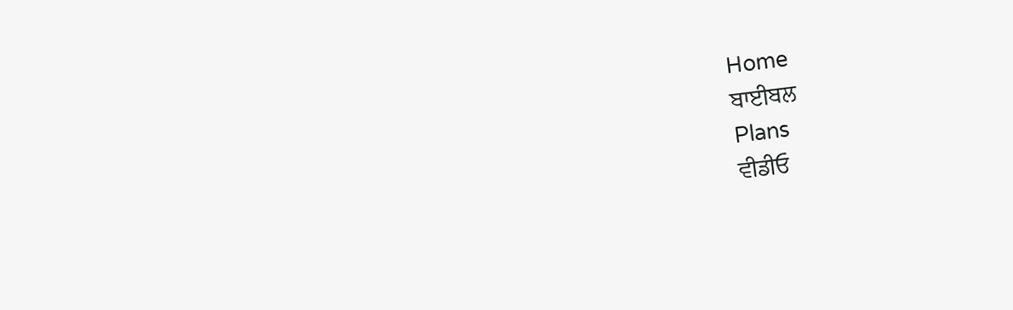Home
ਬਾਈਬਲ
Plans
ਵੀਡੀਓ